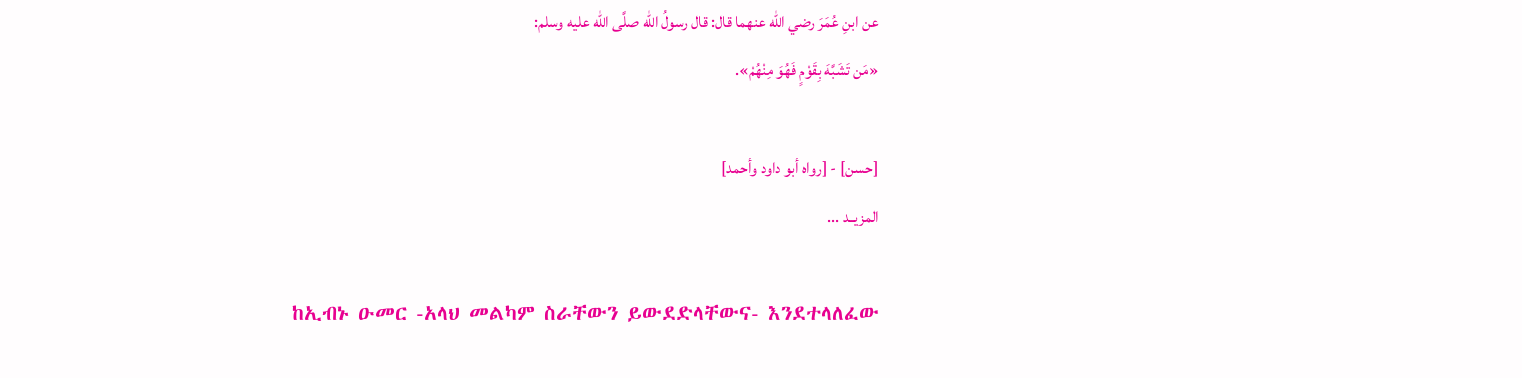عن ابنِ عُمَرَ رضي الله عنهما قال: قال رسولُ الله صلَّى الله عليه وسلم:
«مَن تَشَبَّهَ بِقَوْمٍ فَهُوَ مِنْهُمْ».

[حسن] - [رواه أبو داود وأحمد]
المزيــد ...

ከኢብኑ ዑመር -አላህ መልካም ስራቸውን ይውደድላቸውና- እንደተላለፈው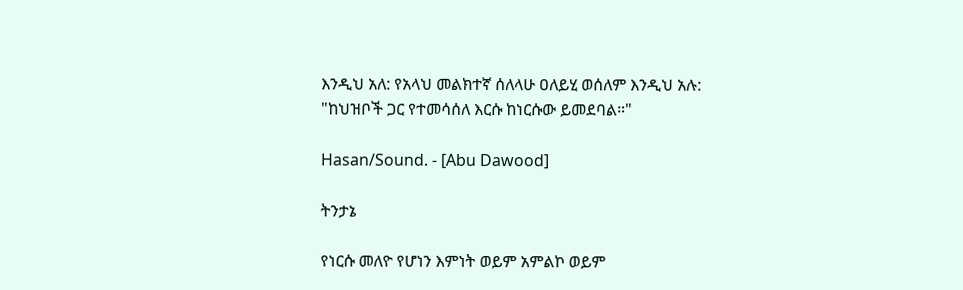እንዲህ አለ: የአላህ መልክተኛ ሰለላሁ ዐለይሂ ወሰለም እንዲህ አሉ:
"ከህዝቦች ጋር የተመሳሰለ እርሱ ከነርሱው ይመደባል።"

Hasan/Sound. - [Abu Dawood]

ትንታኔ

የነርሱ መለዮ የሆነን እምነት ወይም አምልኮ ወይም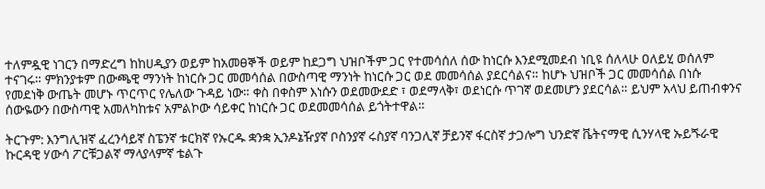ተለምዷዊ ነገርን በማድረግ ከከሀዲያን ወይም ከአመፀኞች ወይም ከደጋግ ህዝቦችም ጋር የተመሳሰለ ሰው ከነርሱ እንደሚመደብ ነቢዩ ሰለላሁ ዐለይሂ ወሰለም ተናገሩ። ምክንያቱም በውጫዊ ማንነት ከነርሱ ጋር መመሳሰል በውስጣዊ ማንነት ከነርሱ ጋር ወደ መመሳሰል ያደርሳልና። ከሆኑ ህዝቦች ጋር መመሳሰል በነሱ የመደነቅ ውጤት መሆኑ ጥርጥር የሌለው ጉዳይ ነው። ቀስ በቀስም እነሱን ወደመውደድ ፣ ወደማላቅ፣ ወደነርሱ ጥገኛ ወደመሆን ያደርሳል። ይህም አላህ ይጠብቀንና ሰውዬውን በውስጣዊ አመለካከቱና አምልኮው ሳይቀር ከነርሱ ጋር ወደመመሳሰል ይጎትተዋል።

ትርጉም: እንግሊዝኛ ፈረንሳይኛ ስፔንኛ ቱርክኛ የኡርዱ ቋንቋ ኢንዶኔዥያኛ ቦስንያኛ ሩስያኛ ባንጋሊኛ ቻይንኛ ፋርስኛ ታጋሎግ ህንድኛ ቬትናማዊ ሲንሃላዊ ኡይጙራዊ ኩርዳዊ ሃውሳ ፖርቹጋልኛ ማላያላምኛ ቴልጉ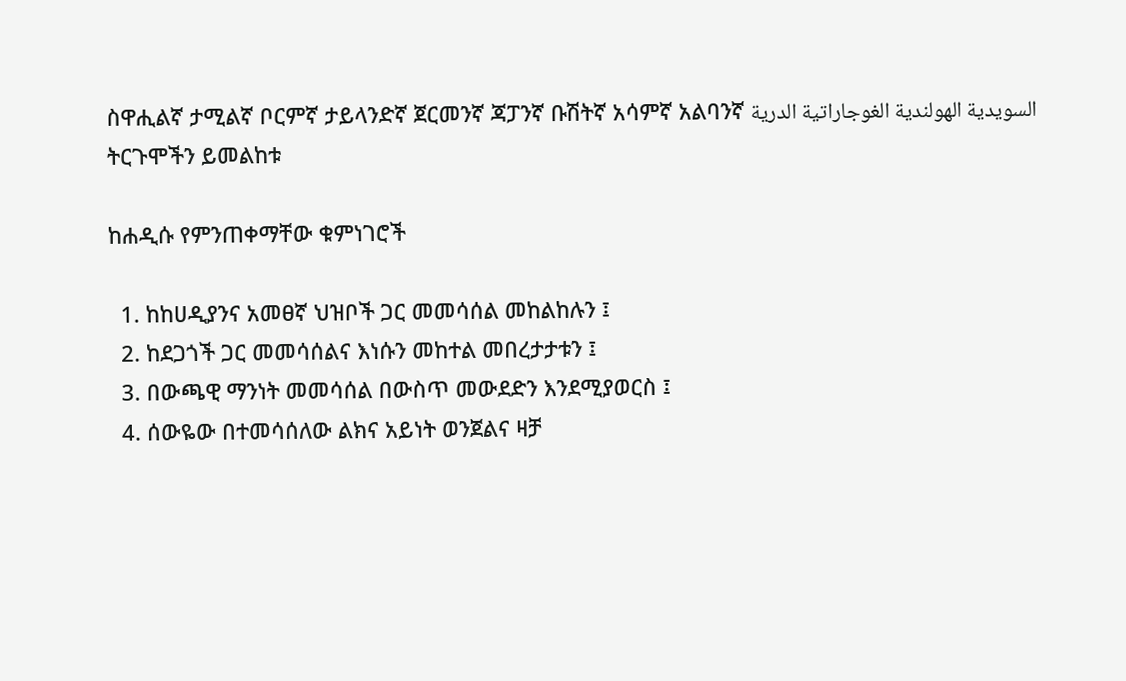ስዋሒልኛ ታሚልኛ ቦርምኛ ታይላንድኛ ጀርመንኛ ጃፓንኛ ቡሽትኛ አሳምኛ አልባንኛ السويدية الهولندية الغوجاراتية الدرية
ትርጉሞችን ይመልከቱ

ከሐዲሱ የምንጠቀማቸው ቁምነገሮች

  1. ከከሀዲያንና አመፀኛ ህዝቦች ጋር መመሳሰል መከልከሉን ፤
  2. ከደጋጎች ጋር መመሳሰልና እነሱን መከተል መበረታታቱን ፤
  3. በውጫዊ ማንነት መመሳሰል በውስጥ መውደድን እንደሚያወርስ ፤
  4. ሰውዬው በተመሳሰለው ልክና አይነት ወንጀልና ዛቻ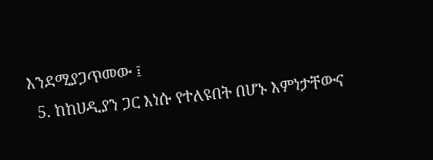እንደሚያጋጥመው ፤
  5. ከከሀዲያን ጋር እነሱ የተለዩበት በሆኑ እምነታቸውና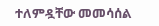ተለምዷቸው መመሳሰል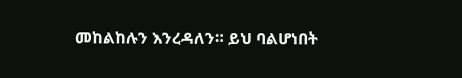መከልከሉን እንረዳለን። ይህ ባልሆነበት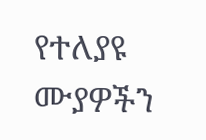የተለያዩ ሙያዎችን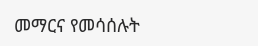መማርና የመሳሰሉት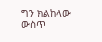ግን ክልከላው ውስጥ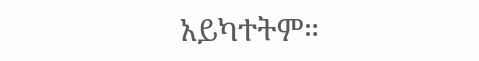አይካተትም።